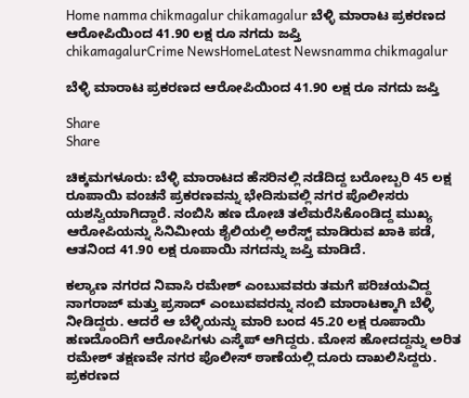Home namma chikmagalur chikamagalur ಬೆಳ್ಳಿ ಮಾರಾಟ ಪ್ರಕರಣದ ಆರೋಪಿಯಿಂದ 41.90 ಲಕ್ಷ ರೂ ನಗದು ಜಪ್ತಿ
chikamagalurCrime NewsHomeLatest Newsnamma chikmagalur

ಬೆಳ್ಳಿ ಮಾರಾಟ ಪ್ರಕರಣದ ಆರೋಪಿಯಿಂದ 41.90 ಲಕ್ಷ ರೂ ನಗದು ಜಪ್ತಿ

Share
Share

ಚಿಕ್ಕಮಗಳೂರು: ಬೆಳ್ಳಿ ಮಾರಾಟದ ಹೆಸರಿನಲ್ಲಿ ನಡೆದಿದ್ದ ಬರೋಬ್ಬರಿ 45 ಲಕ್ಷ ರೂಪಾಯಿ ವಂಚನೆ ಪ್ರಕರಣವನ್ನು ಭೇದಿಸುವಲ್ಲಿ ನಗರ ಪೊಲೀಸರು ಯಶಸ್ವಿಯಾಗಿದ್ದಾರೆ. ನಂಬಿಸಿ ಹಣ ದೋಚಿ ತಲೆಮರೆಸಿಕೊಂಡಿದ್ದ ಮುಖ್ಯ ಆರೋಪಿಯನ್ನು ಸಿನಿಮೀಯ ಶೈಲಿಯಲ್ಲಿ ಅರೆಸ್ಟ್ ಮಾಡಿರುವ ಖಾಕಿ ಪಡೆ, ಆತನಿಂದ 41.90 ಲಕ್ಷ ರೂಪಾಯಿ ನಗದನ್ನು ಜಪ್ತಿ ಮಾಡಿದೆ.

ಕಲ್ಯಾಣ ನಗರದ ನಿವಾಸಿ ರಮೇಶ್ ಎಂಬುವವರು ತಮಗೆ ಪರಿಚಯವಿದ್ದ ನಾಗರಾಜ್ ಮತ್ತು ಪ್ರಸಾದ್ ಎಂಬುವವರನ್ನು ನಂಬಿ ಮಾರಾಟಕ್ಕಾಗಿ ಬೆಳ್ಳಿ ನೀಡಿದ್ದರು. ಆದರೆ ಆ ಬೆಳ್ಳಿಯನ್ನು ಮಾರಿ ಬಂದ 45.20 ಲಕ್ಷ ರೂಪಾಯಿ ಹಣದೊಂದಿಗೆ ಆರೋಪಿಗಳು ಎಸ್ಕೆಪ್ ಆಗಿದ್ದರು. ಮೋಸ ಹೋದದ್ದನ್ನು ಅರಿತ ರಮೇಶ್ ತಕ್ಷಣವೇ ನಗರ ಪೊಲೀಸ್‌ ಠಾಣೆಯಲ್ಲಿ ದೂರು ದಾಖಲಿಸಿದ್ದರು. ಪ್ರಕರಣದ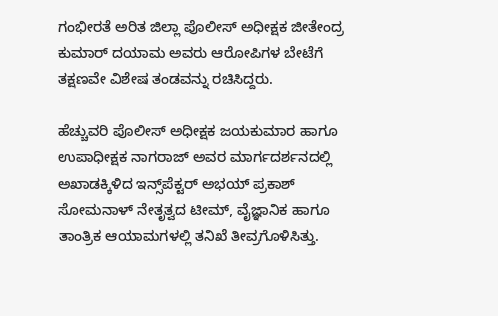ಗಂಭೀರತೆ ಅರಿತ ಜಿಲ್ಲಾ ಪೊಲೀಸ್ ಅಧೀಕ್ಷಕ ಜೀತೇಂದ್ರ ಕುಮಾ‌ರ್ ದಯಾಮ ಅವರು ಆರೋಪಿಗಳ ಬೇಟೆಗೆ ತಕ್ಷಣವೇ ವಿಶೇಷ ತಂಡವನ್ನು ರಚಿಸಿದ್ದರು.

ಹೆಚ್ಚುವರಿ ಪೊಲೀಸ್ ಅಧೀಕ್ಷಕ ಜಯಕುಮಾರ ಹಾಗೂ ಉಪಾಧೀಕ್ಷಕ ನಾಗರಾಜ್ ಅವರ ಮಾರ್ಗದರ್ಶನದಲ್ಲಿ ಅಖಾಡಕ್ಕಿಳಿದ ಇನ್ಸ್‌ಪೆಕ್ಟರ್ ಅಭಯ್ ಪ್ರಕಾಶ್ ಸೋಮನಾಳ್‌ ನೇತೃತ್ವದ ಟೀಮ್, ವೈಜ್ಞಾನಿಕ ಹಾಗೂ ತಾಂತ್ರಿಕ ಆಯಾಮಗಳಲ್ಲಿ ತನಿಖೆ ತೀವ್ರಗೊಳಿಸಿತ್ತು.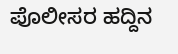ಪೊಲೀಸರ ಹದ್ದಿನ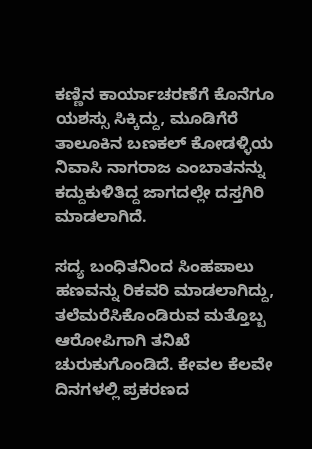ಕಣ್ಣಿನ ಕಾರ್ಯಾಚರಣೆಗೆ ಕೊನೆಗೂ ಯಶಸ್ಸು ಸಿಕ್ಕಿದ್ದು, ಮೂಡಿಗೆರೆ ತಾಲೂಕಿನ ಬಣಕಲ್ ಕೋಡಳ್ಳಿಯ ನಿವಾಸಿ ನಾಗರಾಜ ಎಂಬಾತನನ್ನು ಕದ್ದುಕುಳಿತಿದ್ದ ಜಾಗದಲ್ಲೇ ದಸ್ತಗಿರಿ ಮಾಡಲಾಗಿದೆ.

ಸದ್ಯ ಬಂಧಿತನಿಂದ ಸಿಂಹಪಾಲು ಹಣವನ್ನು ರಿಕವರಿ ಮಾಡಲಾಗಿದ್ದು, ತಲೆಮರೆಸಿಕೊಂಡಿರುವ ಮತ್ತೊಬ್ಬ ಆರೋಪಿಗಾಗಿ ತನಿಖೆ ಚುರುಕುಗೊಂಡಿದೆ. ಕೇವಲ ಕೆಲವೇ ದಿನಗಳಲ್ಲಿ ಪ್ರಕರಣದ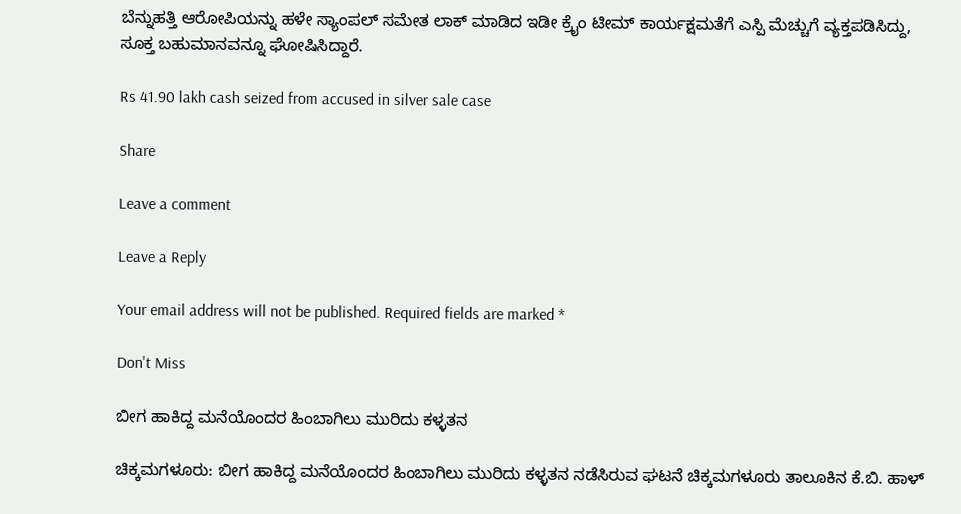ಬೆನ್ನುಹತ್ತಿ ಆರೋಪಿಯನ್ನು ಹಳೇ ಸ್ಯಾಂಪಲ್ ಸಮೇತ ಲಾಕ್ ಮಾಡಿದ ಇಡೀ ಕ್ರೈಂ ಟೀಮ್ ಕಾರ್ಯಕ್ಷಮತೆಗೆ ಎಸ್ಪಿ ಮೆಚ್ಚುಗೆ ವ್ಯಕ್ತಪಡಿಸಿದ್ದು, ಸೂಕ್ತ ಬಹುಮಾನವನ್ನೂ ಘೋಷಿಸಿದ್ದಾರೆ.

Rs 41.90 lakh cash seized from accused in silver sale case

Share

Leave a comment

Leave a Reply

Your email address will not be published. Required fields are marked *

Don't Miss

ಬೀಗ ಹಾಕಿದ್ದ ಮನೆಯೊಂದರ ಹಿಂಬಾಗಿಲು ಮುರಿದು ಕಳ್ಳತನ

ಚಿಕ್ಕಮಗಳೂರು: ಬೀಗ ಹಾಕಿದ್ದ ಮನೆಯೊಂದರ ಹಿಂಬಾಗಿಲು ಮುರಿದು ಕಳ್ಳತನ ನಡೆಸಿರುವ ಘಟನೆ ಚಿಕ್ಕಮಗಳೂರು ತಾಲೂಕಿನ ಕೆ.ಬಿ. ಹಾಳ್‌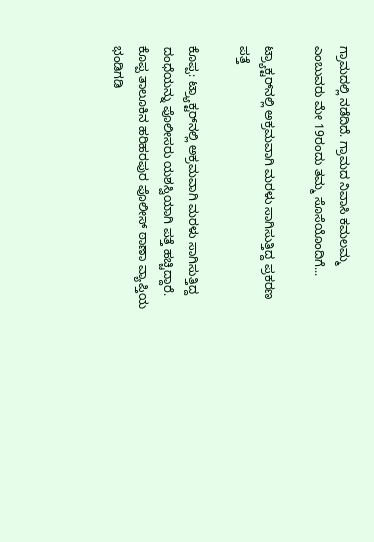ಗ್ರಾಮದಲ್ಲಿ ನಡೆದಿದೆ. ಗ್ರಾಮದ ನಿವಾಸಿ ಕಮಲಮ್ಮ ಎಂಬುವರು ಮೇ 19ರಂದು ತಮ್ಮ ಸೊಸೆಯೊಂದಿಗೆ...

ಟ್ರ್ಯಾಕ್ಟರ್‌ನಲ್ಲಿ ಅಕ್ರಮವಾಗಿ ಮರಳು ಸಾಗಿಸುತ್ತಿದ್ದ ಪ್ರಕರಣ ಪತ್ತೆ

ಕೊಪ್ಪ: ಟ್ರ್ಯಾಕ್ಟರ್‌ನಲ್ಲಿ ಅಕ್ರಮವಾಗಿ ಮರಳು ಸಾಗಿಸುತ್ತಿದ್ದ ದಂಧೆಯನ್ನು ಪೊಲೀಸರು ಯಶಸ್ವಿಯಾಗಿ ಪತ್ತೆ ಹಚ್ಚಿದ್ದಾರೆ. ಕೊಪ್ಪ ತಾಲೂಕಿನ ಹರಿಹರಪುರ ಪೊಲೀಸ್ ಠಾಣಾ ವ್ಯಾಪ್ತಿಯ ಭಂಡಿಗಡಿ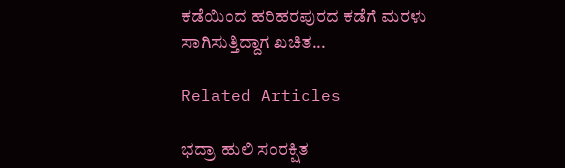ಕಡೆಯಿಂದ ಹರಿಹರಪುರದ ಕಡೆಗೆ ಮರಳು ಸಾಗಿಸುತ್ತಿದ್ದಾಗ ಖಚಿತ...

Related Articles

ಭದ್ರಾ ಹುಲಿ ಸಂರಕ್ಷಿತ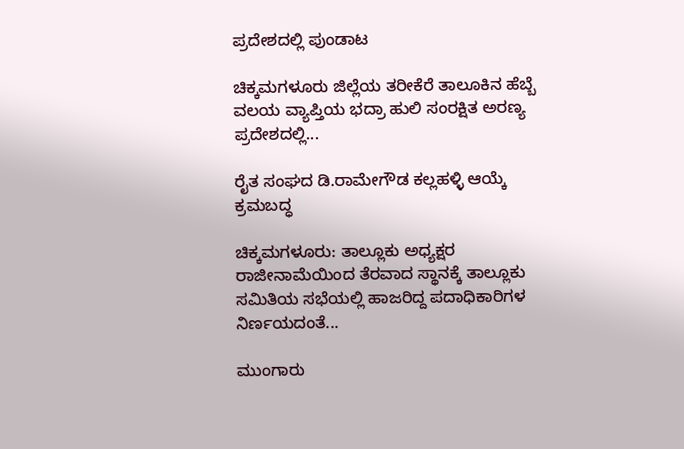ಪ್ರದೇಶದಲ್ಲಿ ಪುಂಡಾಟ

ಚಿಕ್ಕಮಗಳೂರು ಜಿಲ್ಲೆಯ ತರೀಕೆರೆ ತಾಲೂಕಿನ ಹೆಬ್ಬೆ ವಲಯ ವ್ಯಾಪ್ತಿಯ ಭದ್ರಾ ಹುಲಿ ಸಂರಕ್ಷಿತ ಅರಣ್ಯ ಪ್ರದೇಶದಲ್ಲಿ...

ರೈತ ಸಂಘದ ಡಿ.ರಾಮೇಗೌಡ ಕಲ್ಲಹಳ್ಳಿ ಆಯ್ಕೆ ಕ್ರಮಬದ್ಧ

ಚಿಕ್ಕಮಗಳೂರು: ತಾಲ್ಲೂಕು ಅಧ್ಯಕ್ಷರ ರಾಜೀನಾಮೆಯಿಂದ ತೆರವಾದ ಸ್ಥಾನಕ್ಕೆ ತಾಲ್ಲೂಕು ಸಮಿತಿಯ ಸಭೆಯಲ್ಲಿ ಹಾಜರಿದ್ದ ಪದಾಧಿಕಾರಿಗಳ ನಿರ್ಣಯದಂತೆ...

ಮುಂಗಾರು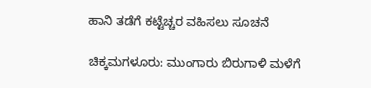ಹಾನಿ ತಡೆಗೆ ಕಟ್ಟೆಚ್ಚರ ವಹಿಸಲು ಸೂಚನೆ

ಚಿಕ್ಕಮಗಳೂರು: ಮುಂಗಾರು ಬಿರುಗಾಳಿ ಮಳೆಗೆ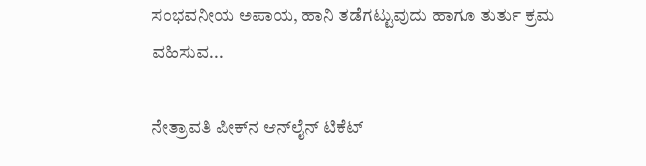ಸಂಭವನೀಯ ಅಪಾಯ, ಹಾನಿ ತಡೆಗಟ್ಟುವುದು ಹಾಗೂ ತುರ್ತು ಕ್ರಮ ವಹಿಸುವ...

ನೇತ್ರಾವತಿ ಪೀಕ್‌ನ ಆನ್‌ಲೈನ್ ಟಿಕೆಟ್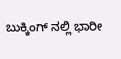ಬುಕ್ಕಿಂಗ್‌ ನಲ್ಲಿ ಭಾರೀ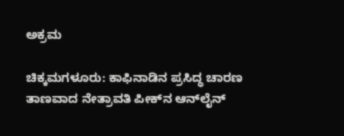ಅಕ್ರಮ

ಚಿಕ್ಕಮಗಳೂರು: ಕಾಫಿನಾಡಿನ ಪ್ರಸಿದ್ಧ ಚಾರಣ ತಾಣವಾದ ನೇತ್ರಾವತಿ ಪೀಕ್‌ನ ಆನ್‌ಲೈನ್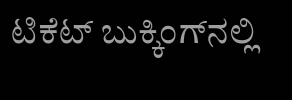ಟಿಕೆಟ್ ಬುಕ್ಕಿಂಗ್‌ನಲ್ಲಿ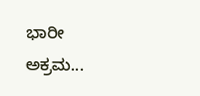ಭಾರೀ ಅಕ್ರಮ...